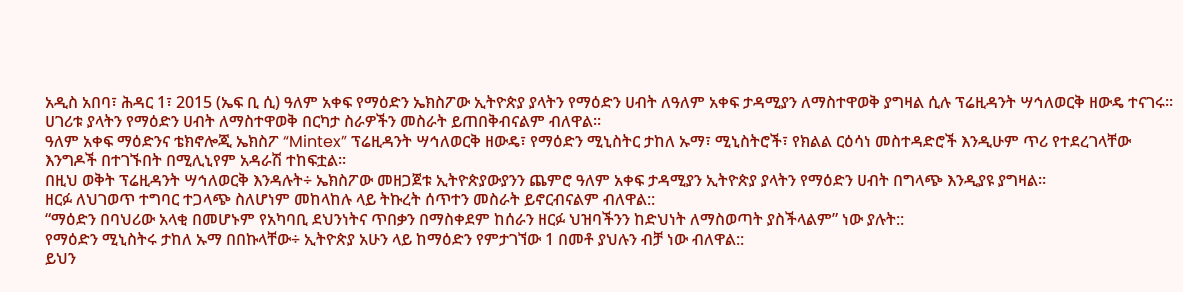አዲስ አበባ፣ ሕዳር 1፣ 2015 (ኤፍ ቢ ሲ) ዓለም አቀፍ የማዕድን ኤክስፖው ኢትዮጵያ ያላትን የማዕድን ሀብት ለዓለም አቀፍ ታዳሚያን ለማስተዋወቅ ያግዛል ሲሉ ፕሬዚዳንት ሣኅለወርቅ ዘውዴ ተናገሩ፡፡
ሀገሪቱ ያላትን የማዕድን ሀብት ለማስተዋወቅ በርካታ ስራዎችን መስራት ይጠበቅብናልም ብለዋል።
ዓለም አቀፍ ማዕድንና ቴክኖሎጂ ኤክስፖ “Mintex” ፕሬዚዳንት ሣኅለወርቅ ዘውዴ፣ የማዕድን ሚኒስትር ታከለ ኡማ፣ ሚኒስትሮች፣ የክልል ርዕሳነ መስተዳድሮች እንዲሁም ጥሪ የተደረገላቸው እንግዶች በተገኙበት በሚሊኒየም አዳራሽ ተከፍቷል፡፡
በዚህ ወቅት ፕሬዚዳንት ሣኅለወርቅ እንዳሉት÷ ኤክስፖው መዘጋጀቱ ኢትዮጵያውያንን ጨምሮ ዓለም አቀፍ ታዳሚያን ኢትዮጵያ ያላትን የማዕድን ሀብት በግላጭ እንዲያዩ ያግዛል።
ዘርፉ ለህገወጥ ተግባር ተጋላጭ ስለሆነም መከላከሉ ላይ ትኩረት ሰጥተን መስራት ይኖርብናልም ብለዋል::
“ማዕድን በባህሪው አላቂ በመሆኑም የአካባቢ ደህንነትና ጥበቃን በማስቀደም ከሰራን ዘርፉ ህዝባችንን ከድህነት ለማስወጣት ያስችላልም” ነው ያሉት::
የማዕድን ሚኒስትሩ ታከለ ኡማ በበኩላቸው÷ ኢትዮጵያ አሁን ላይ ከማዕድን የምታገኘው 1 በመቶ ያህሉን ብቻ ነው ብለዋል::
ይህን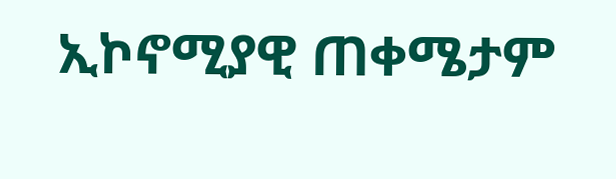ኢኮኖሚያዊ ጠቀሜታም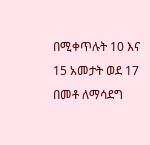በሚቀጥሉት 10 እና 15 አመታት ወደ 17 በመቶ ለማሳደግ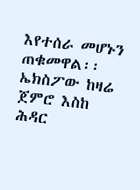እየተሰራ መሆኑን ጠቁመዋል፡፡
ኤክስፖው ከዛሬ ጀምሮ እስከ ሕዳር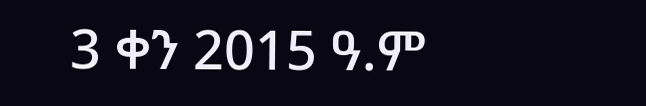3 ቀን 2015 ዓ.ም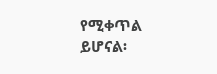የሚቀጥል ይሆናል፡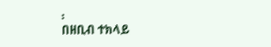፡
በዘቢብ ተክላይ